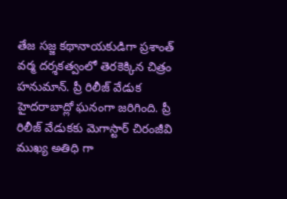తేజ సజ్జ కథానాయకుడిగా ప్రశాంత్ వర్మ దర్శకత్వంలో తెరకెక్కిన చిత్రం హనుమాన్. ప్రీ రిలీజ్ వేడుక హైదరాబాద్లో ఘనంగా జరిగింది. ప్రీ రిలీజ్ వేడుకకు మెగాస్టార్ చిరంజీవి ముఖ్య అతిధి గా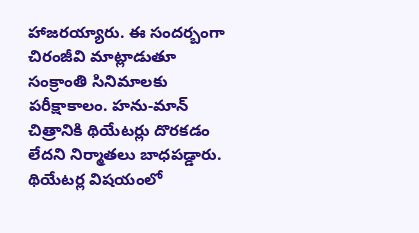హాజరయ్యారు. ఈ సందర్బంగా చిరంజీవి మాట్లాడుతూ సంక్రాంతి సినిమాలకు పరీక్షాకాలం. హను-మాన్ చిత్రానికి థియేటర్లు దొరకడం లేదని నిర్మాతలు బాధపడ్డారు. థియేటర్ల విషయంలో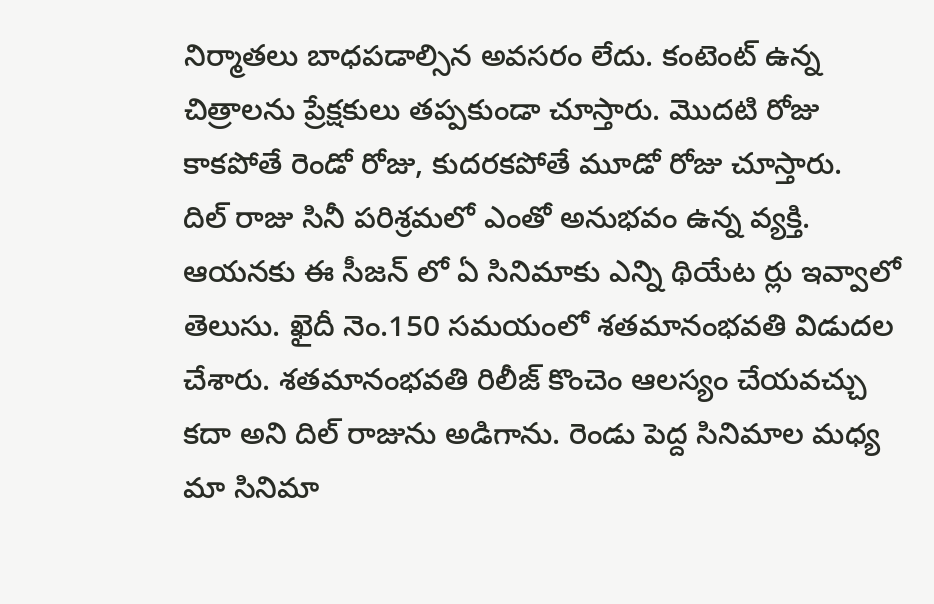నిర్మాతలు బాధపడాల్సిన అవసరం లేదు. కంటెంట్ ఉన్న చిత్రాలను ప్రేక్షకులు తప్పకుండా చూస్తారు. మొదటి రోజు కాకపోతే రెండో రోజు, కుదరకపోతే మూడో రోజు చూస్తారు.
దిల్ రాజు సినీ పరిశ్రమలో ఎంతో అనుభవం ఉన్న వ్యక్తి. ఆయనకు ఈ సీజన్ లో ఏ సినిమాకు ఎన్ని థియేట ర్లు ఇవ్వాలో తెలుసు. ఖైదీ నెం.150 సమయంలో శతమానంభవతి విడుదల చేశారు. శతమానంభవతి రిలీజ్ కొంచెం ఆలస్యం చేయవచ్చు కదా అని దిల్ రాజును అడిగాను. రెండు పెద్ద సినిమాల మధ్య మా సినిమా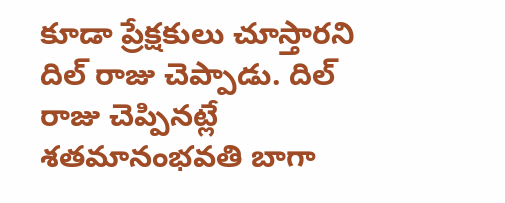కూడా ప్రేక్షకులు చూస్తారని దిల్ రాజు చెప్పాడు. దిల్ రాజు చెప్పినట్లే శతమానంభవతి బాగా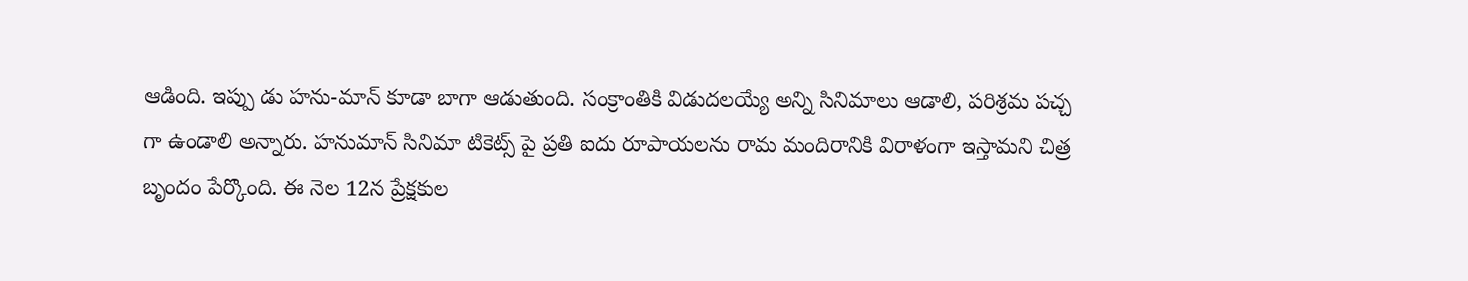ఆడింది. ఇప్పు డు హను-మాన్ కూడా బాగా ఆడుతుంది. సంక్రాంతికి విడుదలయ్యే అన్ని సినిమాలు ఆడాలి, పరిశ్రమ పచ్చ గా ఉండాలి అన్నారు. హనుమాన్ సినిమా టికెట్స్ పై ప్రతి ఐదు రూపాయలను రామ మందిరానికి విరాళంగా ఇస్తామని చిత్ర బృందం పేర్కొంది. ఈ నెల 12న ప్రేక్షకుల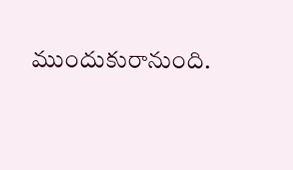ముందుకురానుంది.